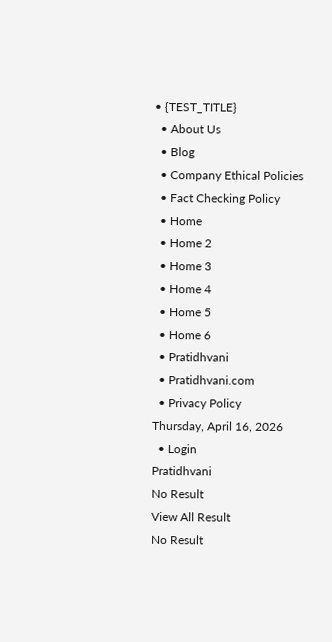• {TEST_TITLE}
  • About Us
  • Blog
  • Company Ethical Policies
  • Fact Checking Policy
  • Home
  • Home 2
  • Home 3
  • Home 4
  • Home 5
  • Home 6
  • Pratidhvani
  • Pratidhvani.com
  • Privacy Policy
Thursday, April 16, 2026
  • Login
Pratidhvani
No Result
View All Result
No Result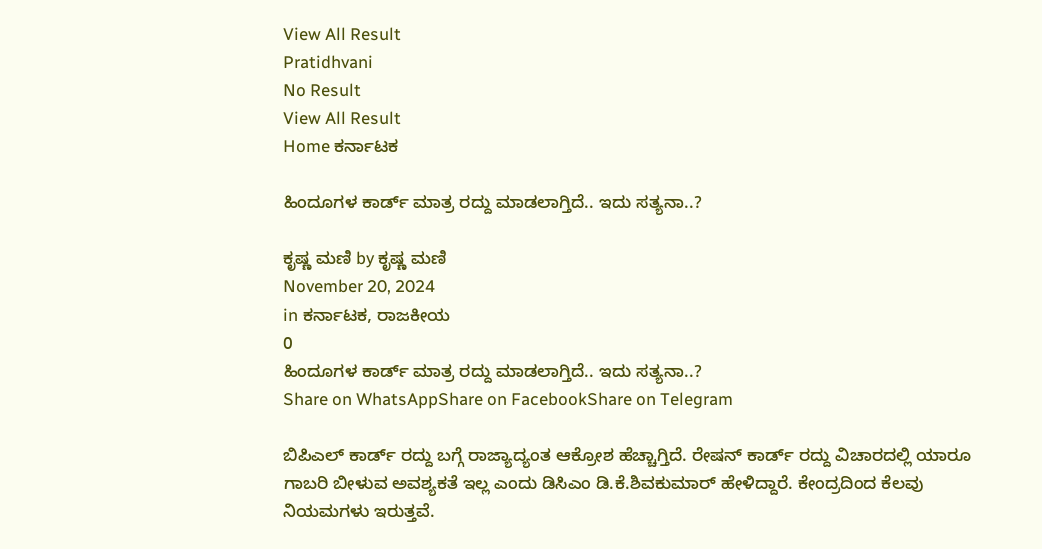View All Result
Pratidhvani
No Result
View All Result
Home ಕರ್ನಾಟಕ

ಹಿಂದೂಗಳ ಕಾರ್ಡ್‌ ಮಾತ್ರ ರದ್ದು ಮಾಡಲಾಗ್ತಿದೆ.. ಇದು ಸತ್ಯನಾ..?

ಕೃಷ್ಣ ಮಣಿ by ಕೃಷ್ಣ ಮಣಿ
November 20, 2024
in ಕರ್ನಾಟಕ, ರಾಜಕೀಯ
0
ಹಿಂದೂಗಳ ಕಾರ್ಡ್‌ ಮಾತ್ರ ರದ್ದು ಮಾಡಲಾಗ್ತಿದೆ.. ಇದು ಸತ್ಯನಾ..?
Share on WhatsAppShare on FacebookShare on Telegram

ಬಿಪಿಎಲ್ ಕಾರ್ಡ್ ರದ್ದು ಬಗ್ಗೆ ರಾಜ್ಯಾದ್ಯಂತ ಆಕ್ರೋಶ ಹೆಚ್ಚಾಗ್ತಿದೆ. ರೇಷನ್‌ ಕಾರ್ಡ್‌ ರದ್ದು ವಿಚಾರದಲ್ಲಿ ಯಾರೂ ಗಾಬರಿ ಬೀಳುವ ಅವಶ್ಯಕತೆ ಇಲ್ಲ ಎಂದು ಡಿಸಿಎಂ ಡಿ.ಕೆ.ಶಿವಕುಮಾರ್ ಹೇಳಿದ್ದಾರೆ. ಕೇಂದ್ರದಿಂದ ಕೆಲವು ನಿಯಮಗಳು ಇರುತ್ತವೆ.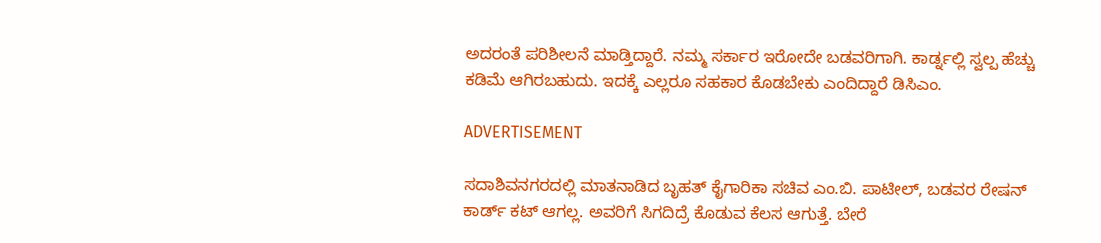ಅದರಂತೆ ಪರಿಶೀಲನೆ ಮಾಡ್ತಿದ್ದಾರೆ. ನಮ್ಮ ಸರ್ಕಾರ ಇರೋದೇ ಬಡವರಿಗಾಗಿ. ಕಾರ್ಡ್ನಲ್ಲಿ ಸ್ವಲ್ಪ ಹೆಚ್ಚು ಕಡಿಮೆ ಆಗಿರಬಹುದು. ಇದಕ್ಕೆ ಎಲ್ಲರೂ ಸಹಕಾರ ಕೊಡಬೇಕು ಎಂದಿದ್ದಾರೆ ಡಿಸಿಎಂ.

ADVERTISEMENT

ಸದಾಶಿವನಗರದಲ್ಲಿ ಮಾತನಾಡಿದ ಬೃಹತ್ ಕೈಗಾರಿಕಾ ಸಚಿವ‌ ಎಂ.ಬಿ. ಪಾಟೀಲ್, ಬಡವರ ರೇಷನ್ ಕಾರ್ಡ್ ಕಟ್ ಆಗಲ್ಲ. ಅವರಿಗೆ ಸಿಗದಿದ್ರೆ ಕೊಡುವ ಕೆಲಸ ಆಗುತ್ತೆ. ಬೇರೆ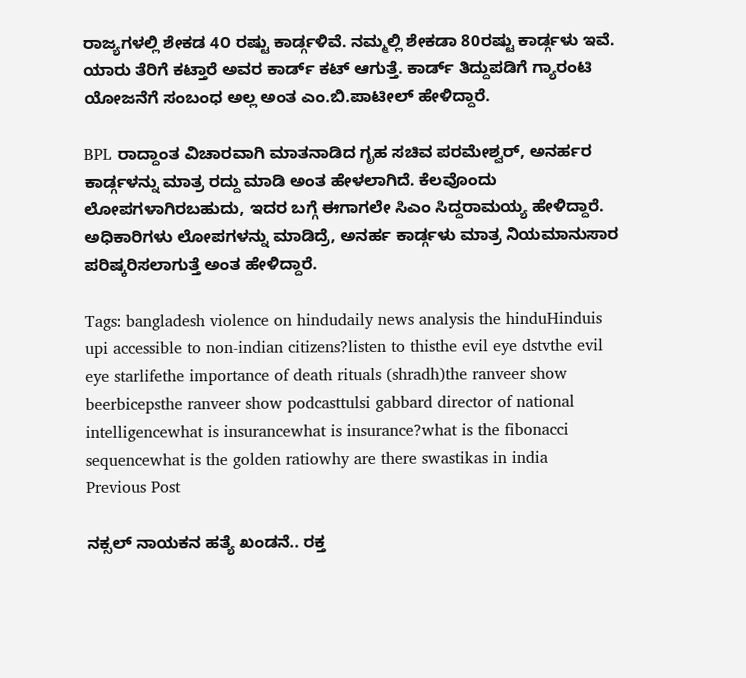ರಾಜ್ಯಗಳಲ್ಲಿ ಶೇಕಡ 4೦ ರಷ್ಟು ಕಾರ್ಡ್ಗಳಿವೆ. ನಮ್ಮಲ್ಲಿ ಶೇಕಡಾ 80ರಷ್ಟು ಕಾರ್ಡ್ಗಳು ಇವೆ. ಯಾರು ತೆರಿಗೆ ಕಟ್ತಾರೆ ಅವರ ಕಾರ್ಡ್ ಕಟ್ ಆಗುತ್ತೆ. ಕಾರ್ಡ್ ತಿದ್ದುಪಡಿಗೆ ಗ್ಯಾರಂಟಿ ಯೋಜನೆಗೆ ಸಂಬಂಧ ಅಲ್ಲ ಅಂತ ಎಂ.ಬಿ.ಪಾಟೀಲ್ ಹೇಳಿದ್ದಾರೆ.

BPL ರಾದ್ದಾಂತ ವಿಚಾರವಾಗಿ ಮಾತನಾಡಿದ ಗೃಹ ಸಚಿವ ಪರಮೇಶ್ವರ್, ಅನರ್ಹರ ಕಾರ್ಡ್ಗಳನ್ನು ಮಾತ್ರ ರದ್ದು ಮಾಡಿ ಅಂತ ಹೇಳಲಾಗಿದೆ. ಕೆಲವೊಂದು ಲೋಪಗಳಾಗಿರಬಹುದು, ಇದರ ಬಗ್ಗೆ ಈಗಾಗಲೇ ಸಿಎಂ ಸಿದ್ದರಾಮಯ್ಯ ಹೇಳಿದ್ದಾರೆ. ಅಧಿಕಾರಿಗಳು ಲೋಪಗಳನ್ನು ಮಾಡಿದ್ರೆ, ಅನರ್ಹ ಕಾರ್ಡ್ಗಳು ಮಾತ್ರ ನಿಯಮಾನುಸಾರ ಪರಿಷ್ಕರಿಸಲಾಗುತ್ತೆ ಅಂತ ಹೇಳಿದ್ದಾರೆ.

Tags: bangladesh violence on hindudaily news analysis the hinduHinduis upi accessible to non-indian citizens?listen to thisthe evil eye dstvthe evil eye starlifethe importance of death rituals (shradh)the ranveer show beerbicepsthe ranveer show podcasttulsi gabbard director of national intelligencewhat is insurancewhat is insurance?what is the fibonacci sequencewhat is the golden ratiowhy are there swastikas in india
Previous Post

ನಕ್ಸಲ್‌ ನಾಯಕನ ಹತ್ಯೆ ಖಂಡನೆ.. ರಕ್ತ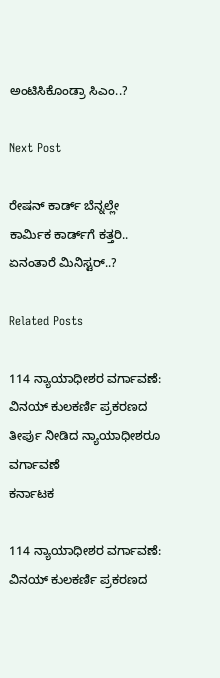ಅಂಟಿಸಿಕೊಂಡ್ರಾ ಸಿಎಂ..?

Next Post

ರೇಷನ್‌ ಕಾರ್ಡ್‌ ಬೆನ್ನಲ್ಲೇ ಕಾರ್ಮಿಕ ಕಾರ್ಡ್‌ಗೆ ಕತ್ತರಿ.. ಏನಂತಾರೆ ಮಿನಿಸ್ಟರ್‌..?

Related Posts

114 ನ್ಯಾಯಾಧೀಶರ ವರ್ಗಾವಣೆ: ವಿನಯ್ ಕುಲಕರ್ಣಿ ಪ್ರಕರಣದ ತೀರ್ಪು ನೀಡಿದ ನ್ಯಾಯಾಧೀಶರೂ ವರ್ಗಾವಣೆ
ಕರ್ನಾಟಕ

114 ನ್ಯಾಯಾಧೀಶರ ವರ್ಗಾವಣೆ: ವಿನಯ್ ಕುಲಕರ್ಣಿ ಪ್ರಕರಣದ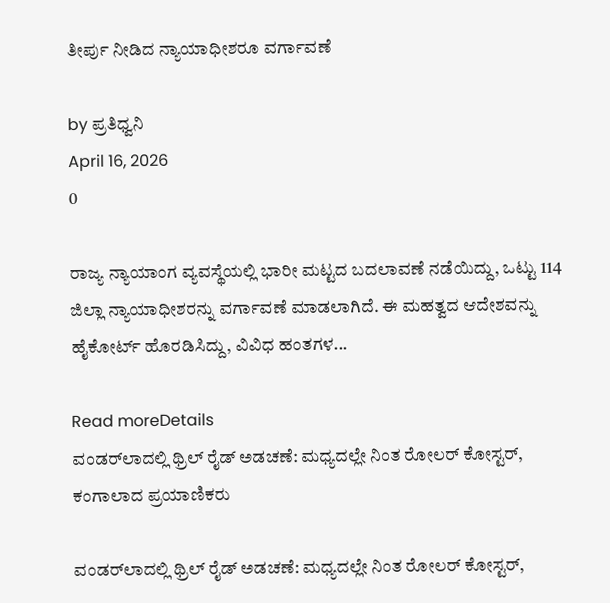ತೀರ್ಪು ನೀಡಿದ ನ್ಯಾಯಾಧೀಶರೂ ವರ್ಗಾವಣೆ

by ಪ್ರತಿಧ್ವನಿ
April 16, 2026
0

ರಾಜ್ಯ ನ್ಯಾಯಾಂಗ ವ್ಯವಸ್ಥೆಯಲ್ಲಿ ಭಾರೀ ಮಟ್ಟದ ಬದಲಾವಣೆ ನಡೆಯಿದ್ದು, ಒಟ್ಟು 114 ಜಿಲ್ಲಾ ನ್ಯಾಯಾಧೀಶರನ್ನು ವರ್ಗಾವಣೆ ಮಾಡಲಾಗಿದೆ. ಈ ಮಹತ್ವದ ಆದೇಶವನ್ನು ಹೈಕೋರ್ಟ್ ಹೊರಡಿಸಿದ್ದು, ವಿವಿಧ ಹಂತಗಳ...

Read moreDetails
ವಂಡರ್‌ಲಾದಲ್ಲಿ ಥ್ರಿಲ್ ರೈಡ್ ಅಡಚಣೆ: ಮಧ್ಯದಲ್ಲೇ ನಿಂತ ರೋಲರ್ ಕೋಸ್ಟರ್, ಕಂಗಾಲಾದ ಪ್ರಯಾಣಿಕರು

ವಂಡರ್‌ಲಾದಲ್ಲಿ ಥ್ರಿಲ್ ರೈಡ್ ಅಡಚಣೆ: ಮಧ್ಯದಲ್ಲೇ ನಿಂತ ರೋಲರ್ ಕೋಸ್ಟರ್,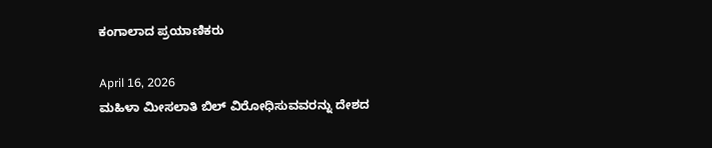ಕಂಗಾಲಾದ ಪ್ರಯಾಣಿಕರು

April 16, 2026
ಮಹಿಳಾ ಮೀಸಲಾತಿ ಬಿಲ್‌ ವಿರೋಧಿಸುವವರನ್ನು ದೇಶದ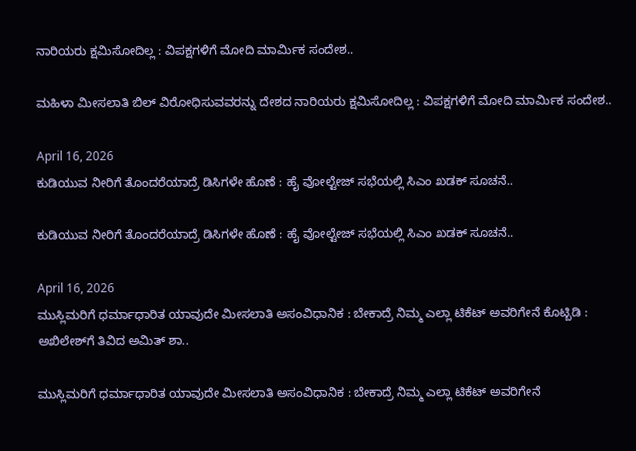ನಾರಿಯರು ಕ್ಷಮಿಸೋದಿಲ್ಲ : ವಿಪಕ್ಷಗಳಿಗೆ ಮೋದಿ ಮಾರ್ಮಿಕ ಸಂದೇಶ..

ಮಹಿಳಾ ಮೀಸಲಾತಿ ಬಿಲ್‌ ವಿರೋಧಿಸುವವರನ್ನು ದೇಶದ ನಾರಿಯರು ಕ್ಷಮಿಸೋದಿಲ್ಲ : ವಿಪಕ್ಷಗಳಿಗೆ ಮೋದಿ ಮಾರ್ಮಿಕ ಸಂದೇಶ..

April 16, 2026
ಕುಡಿಯುವ ನೀರಿಗೆ ತೊಂದರೆಯಾದ್ರೆ ಡಿಸಿಗಳೇ ಹೊಣೆ : ಹೈ ವೋಲ್ಟೇಜ್‌ ಸಭೆಯಲ್ಲಿ ಸಿಎಂ ಖಡಕ್‌ ಸೂಚನೆ..

ಕುಡಿಯುವ ನೀರಿಗೆ ತೊಂದರೆಯಾದ್ರೆ ಡಿಸಿಗಳೇ ಹೊಣೆ : ಹೈ ವೋಲ್ಟೇಜ್‌ ಸಭೆಯಲ್ಲಿ ಸಿಎಂ ಖಡಕ್‌ ಸೂಚನೆ..

April 16, 2026
ಮುಸ್ಲಿಮರಿಗೆ ಧರ್ಮಾಧಾರಿತ ಯಾವುದೇ ಮೀಸಲಾತಿ ಅಸಂವಿಧಾನಿಕ : ಬೇಕಾದ್ರೆ ನಿಮ್ಮ ಎಲ್ಲಾ ಟಿಕೆಟ್‌ ಅವರಿಗೇನೆ ಕೊಟ್ಬಿಡಿ : ಅಖಿಲೇಶ್‌ಗೆ ತಿವಿದ ಅಮಿತ್ ಶಾ..

ಮುಸ್ಲಿಮರಿಗೆ ಧರ್ಮಾಧಾರಿತ ಯಾವುದೇ ಮೀಸಲಾತಿ ಅಸಂವಿಧಾನಿಕ : ಬೇಕಾದ್ರೆ ನಿಮ್ಮ ಎಲ್ಲಾ ಟಿಕೆಟ್‌ ಅವರಿಗೇನೆ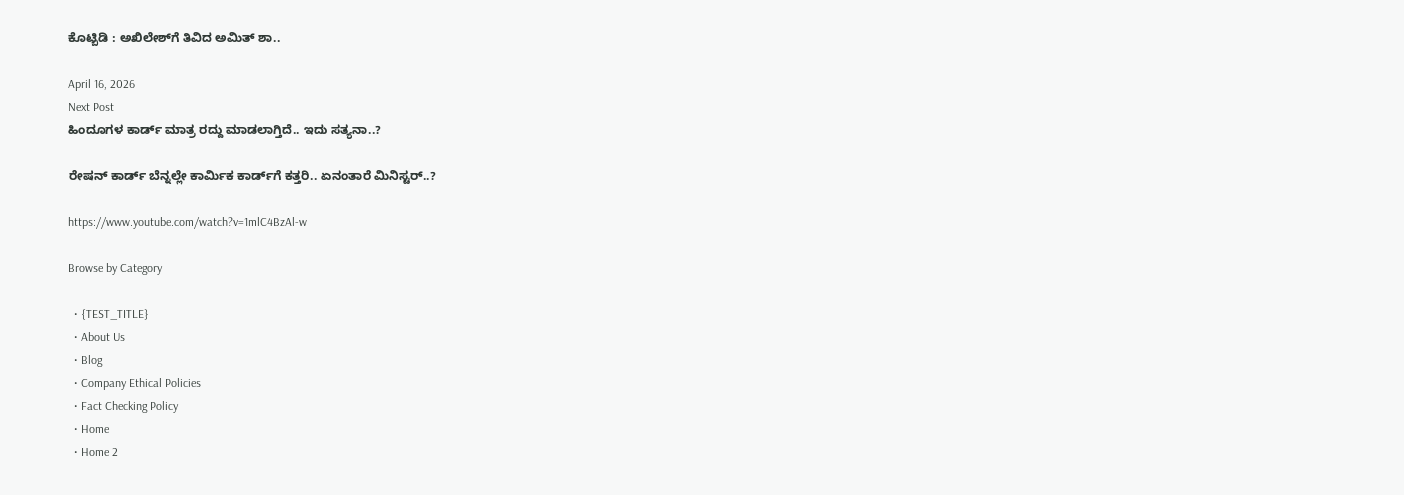ಕೊಟ್ಬಿಡಿ : ಅಖಿಲೇಶ್‌ಗೆ ತಿವಿದ ಅಮಿತ್ ಶಾ..

April 16, 2026
Next Post
ಹಿಂದೂಗಳ ಕಾರ್ಡ್‌ ಮಾತ್ರ ರದ್ದು ಮಾಡಲಾಗ್ತಿದೆ.. ಇದು ಸತ್ಯನಾ..?

ರೇಷನ್‌ ಕಾರ್ಡ್‌ ಬೆನ್ನಲ್ಲೇ ಕಾರ್ಮಿಕ ಕಾರ್ಡ್‌ಗೆ ಕತ್ತರಿ.. ಏನಂತಾರೆ ಮಿನಿಸ್ಟರ್‌..?

https://www.youtube.com/watch?v=1mlC4BzAl-w

Browse by Category

  • {TEST_TITLE}
  • About Us
  • Blog
  • Company Ethical Policies
  • Fact Checking Policy
  • Home
  • Home 2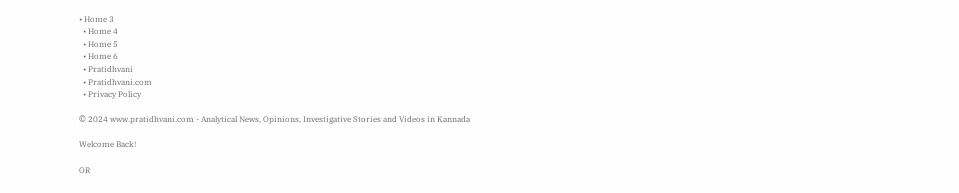• Home 3
  • Home 4
  • Home 5
  • Home 6
  • Pratidhvani
  • Pratidhvani.com
  • Privacy Policy

© 2024 www.pratidhvani.com - Analytical News, Opinions, Investigative Stories and Videos in Kannada

Welcome Back!

OR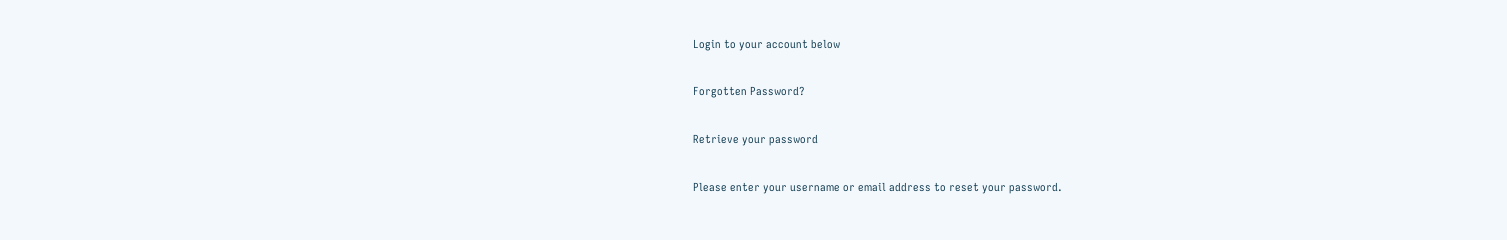Login to your account below

Forgotten Password?

Retrieve your password

Please enter your username or email address to reset your password.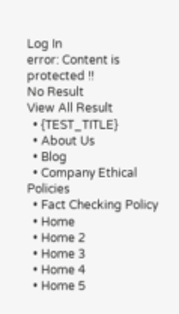Log In
error: Content is protected !!
No Result
View All Result
  • {TEST_TITLE}
  • About Us
  • Blog
  • Company Ethical Policies
  • Fact Checking Policy
  • Home
  • Home 2
  • Home 3
  • Home 4
  • Home 5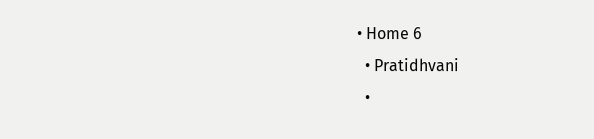• Home 6
  • Pratidhvani
  •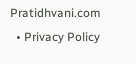Pratidhvani.com
  • Privacy Policy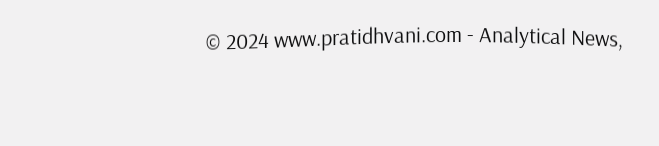© 2024 www.pratidhvani.com - Analytical News,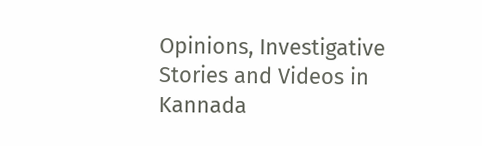Opinions, Investigative Stories and Videos in Kannada